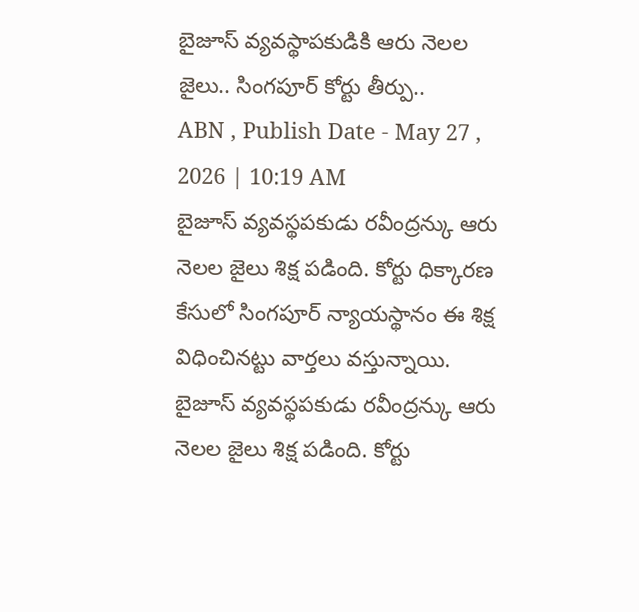బైజూస్ వ్యవస్థాపకుడికి ఆరు నెలల జైలు.. సింగపూర్ కోర్టు తీర్పు..
ABN , Publish Date - May 27 , 2026 | 10:19 AM
బైజూస్ వ్యవస్థపకుడు రవీంద్రన్కు ఆరు నెలల జైలు శిక్ష పడింది. కోర్టు ధిక్కారణ కేసులో సింగపూర్ న్యాయస్థానం ఈ శిక్ష విధించినట్టు వార్తలు వస్తున్నాయి.
బైజూస్ వ్యవస్థపకుడు రవీంద్రన్కు ఆరు నెలల జైలు శిక్ష పడింది. కోర్టు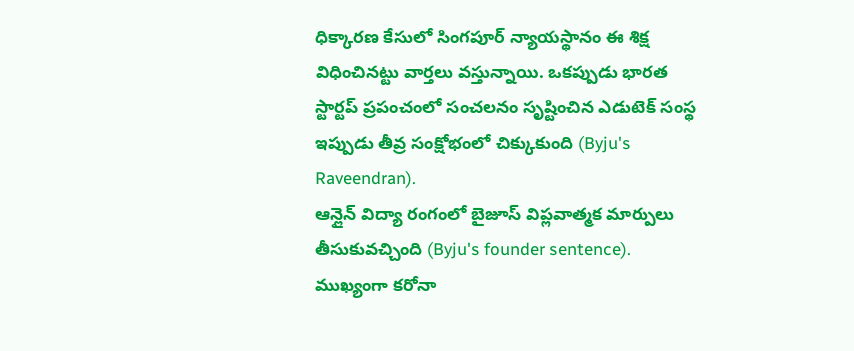ధిక్కారణ కేసులో సింగపూర్ న్యాయస్థానం ఈ శిక్ష విధించినట్టు వార్తలు వస్తున్నాయి. ఒకప్పుడు భారత స్టార్టప్ ప్రపంచంలో సంచలనం సృష్టించిన ఎడుటెక్ సంస్థ ఇప్పుడు తీవ్ర సంక్షోభంలో చిక్కుకుంది (Byju's Raveendran).
ఆన్లైన్ విద్యా రంగంలో బైజూస్ విప్లవాత్మక మార్పులు తీసుకువచ్చింది (Byju's founder sentence). ముఖ్యంగా కరోనా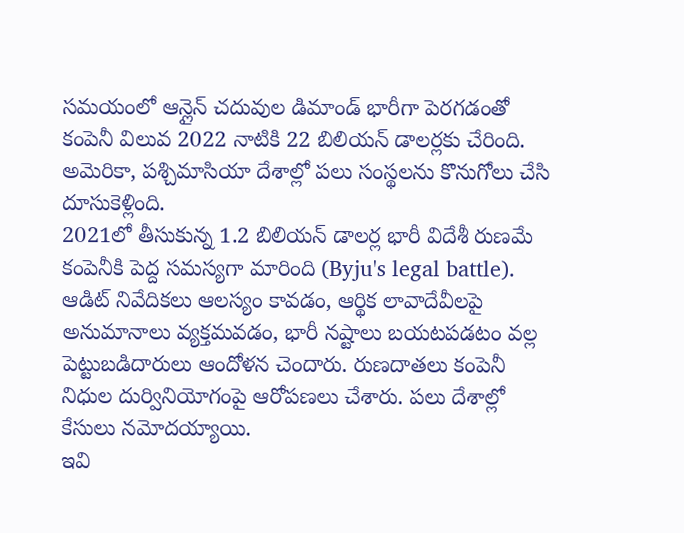సమయంలో ఆన్లైన్ చదువుల డిమాండ్ భారీగా పెరగడంతో కంపెనీ విలువ 2022 నాటికి 22 బిలియన్ డాలర్లకు చేరింది. అమెరికా, పశ్చిమాసియా దేశాల్లో పలు సంస్థలను కొనుగోలు చేసి దూసుకెళ్లింది.
2021లో తీసుకున్న 1.2 బిలియన్ డాలర్ల భారీ విదేశీ రుణమే కంపెనీకి పెద్ద సమస్యగా మారింది (Byju's legal battle). ఆడిట్ నివేదికలు ఆలస్యం కావడం, ఆర్థిక లావాదేవీలపై అనుమానాలు వ్యక్తమవడం, భారీ నష్టాలు బయటపడటం వల్ల పెట్టుబడిదారులు ఆందోళన చెందారు. రుణదాతలు కంపెనీ నిధుల దుర్వినియోగంపై ఆరోపణలు చేశారు. పలు దేశాల్లో కేసులు నమోదయ్యాయి.
ఇవి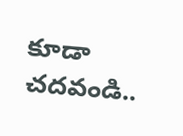కూడా చదవండి..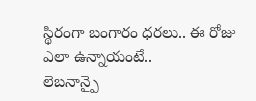స్థిరంగా బంగారం ధరలు.. ఈ రోజు ఎలా ఉన్నాయంటే..
లెబనాన్పై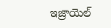ఇజ్రాయెల్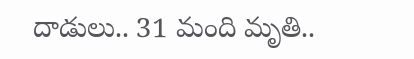దాడులు.. 31 మంది మృతి..